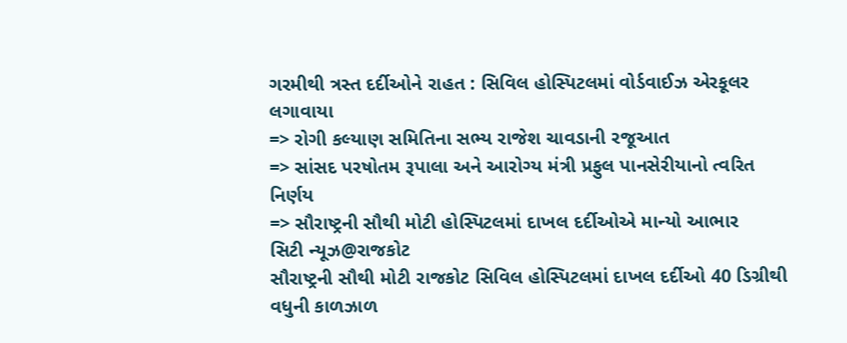ગરમીથી ત્રસ્ત દર્દીઓને રાહત : સિવિલ હોસ્પિટલમાં વોર્ડવાઈઝ એરકૂલર લગાવાયા
=> રોગી કલ્યાણ સમિતિના સભ્ય રાજેશ ચાવડાની રજૂઆત
=> સાંસદ પરષોતમ રૂપાલા અને આરોગ્ય મંત્રી પ્રફુલ પાનસેરીયાનો ત્વરિત નિર્ણય
=> સૌરાષ્ટ્રની સૌથી મોટી હોસ્પિટલમાં દાખલ દર્દીઓએ માન્યો આભાર
સિટી ન્યૂઝ@રાજકોટ
સૌરાષ્ટ્રની સૌથી મોટી રાજકોટ સિવિલ હોસ્પિટલમાં દાખલ દર્દીઓ 40 ડિગ્રીથી વધુની કાળઝાળ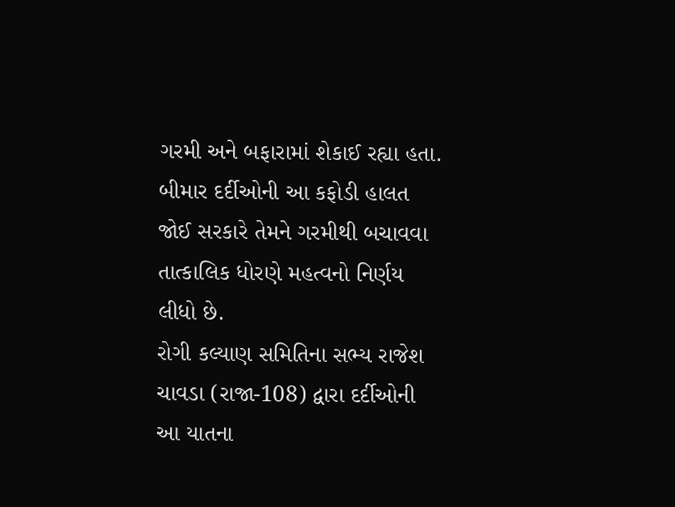ગરમી અને બફારામાં શેકાઈ રહ્યા હતા. બીમાર દર્દીઓની આ કફોડી હાલત જોઈ સરકારે તેમને ગરમીથી બચાવવા તાત્કાલિક ધોરણે મહત્વનો નિર્ણય લીધો છે.
રોગી કલ્યાણ સમિતિના સભ્ય રાજેશ ચાવડા (રાજા-108) દ્વારા દર્દીઓની આ યાતના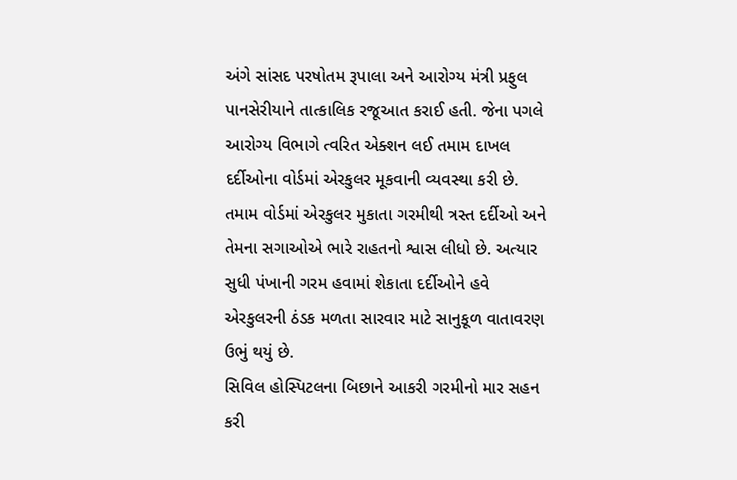અંગે સાંસદ પરષોતમ રૂપાલા અને આરોગ્ય મંત્રી પ્રફુલ પાનસેરીયાને તાત્કાલિક રજૂઆત કરાઈ હતી. જેના પગલે આરોગ્ય વિભાગે ત્વરિત એક્શન લઈ તમામ દાખલ દર્દીઓના વોર્ડમાં એરકુલર મૂકવાની વ્યવસ્થા કરી છે.
તમામ વોર્ડમાં એરકુલર મુકાતા ગરમીથી ત્રસ્ત દર્દીઓ અને તેમના સગાઓએ ભારે રાહતનો શ્વાસ લીધો છે. અત્યાર સુધી પંખાની ગરમ હવામાં શેકાતા દર્દીઓને હવે એરકુલરની ઠંડક મળતા સારવાર માટે સાનુકૂળ વાતાવરણ ઉભું થયું છે.
સિવિલ હોસ્પિટલના બિછાને આકરી ગરમીનો માર સહન કરી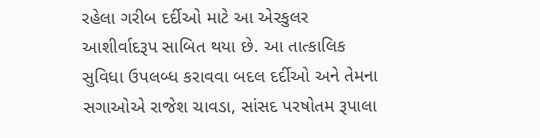રહેલા ગરીબ દર્દીઓ માટે આ એરકુલર આશીર્વાદરૂપ સાબિત થયા છે. આ તાત્કાલિક સુવિધા ઉપલબ્ધ કરાવવા બદલ દર્દીઓ અને તેમના સગાઓએ રાજેશ ચાવડા, સાંસદ પરષોતમ રૂપાલા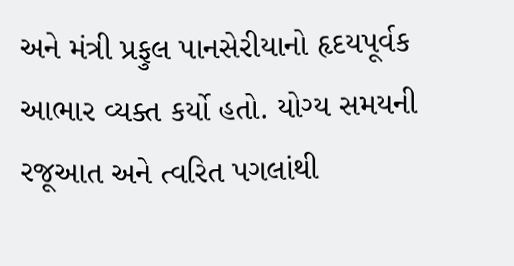અને મંત્રી પ્રફુલ પાનસેરીયાનો હૃદયપૂર્વક આભાર વ્યક્ત કર્યો હતો. યોગ્ય સમયની રજૂઆત અને ત્વરિત પગલાંથી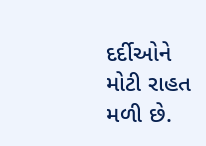દર્દીઓને મોટી રાહત મળી છે.